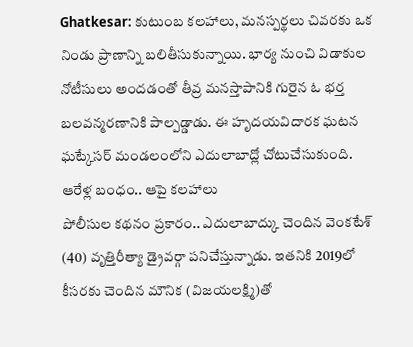Ghatkesar: కుటుంబ కలహాలు, మనస్పర్థలు చివరకు ఒక నిండు ప్రాణాన్ని బలితీసుకున్నాయి. భార్య నుంచి విడాకుల నోటీసులు అందడంతో తీవ్ర మనస్తాపానికి గురైన ఓ భర్త బలవన్మరణానికి పాల్పడ్డాడు. ఈ హృదయవిదారక ఘటన ఘట్కేసర్ మండలంలోని ఎదులాబాద్లో చోటుచేసుకుంది.
ఆరేళ్ల బంధం.. ఆపై కలహాలు
పోలీసుల కథనం ప్రకారం.. ఎదులాబాద్కు చెందిన వెంకటేశ్ (40) వృత్తిరీత్యా డ్రైవర్గా పనిచేస్తున్నాడు. ఇతనికి 2019లో కీసరకు చెందిన మౌనిక (విజయలక్ష్మి)తో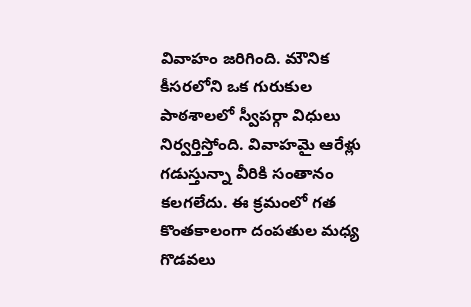వివాహం జరిగింది. మౌనిక కీసరలోని ఒక గురుకుల పాఠశాలలో స్వీపర్గా విధులు నిర్వర్తిస్తోంది. వివాహమై ఆరేళ్లు గడుస్తున్నా వీరికి సంతానం కలగలేదు. ఈ క్రమంలో గత కొంతకాలంగా దంపతుల మధ్య గొడవలు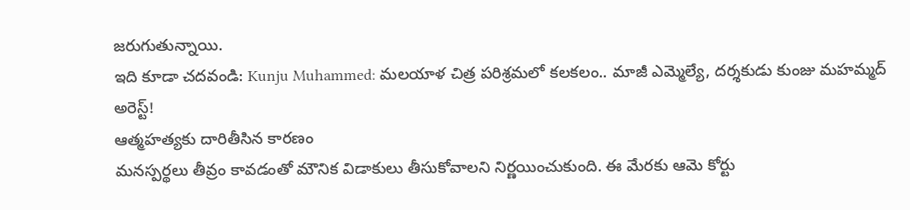జరుగుతున్నాయి.
ఇది కూడా చదవండి: Kunju Muhammed: మలయాళ చిత్ర పరిశ్రమలో కలకలం.. మాజీ ఎమ్మెల్యే, దర్శకుడు కుంజు మహమ్మద్ అరెస్ట్!
ఆత్మహత్యకు దారితీసిన కారణం
మనస్పర్థలు తీవ్రం కావడంతో మౌనిక విడాకులు తీసుకోవాలని నిర్ణయించుకుంది. ఈ మేరకు ఆమె కోర్టు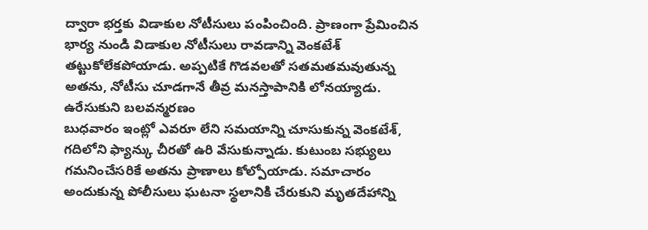ద్వారా భర్తకు విడాకుల నోటీసులు పంపించింది. ప్రాణంగా ప్రేమించిన భార్య నుండి విడాకుల నోటీసులు రావడాన్ని వెంకటేశ్ తట్టుకోలేకపోయాడు. అప్పటికే గొడవలతో సతమతమవుతున్న అతను, నోటీసు చూడగానే తీవ్ర మనస్తాపానికి లోనయ్యాడు.
ఉరేసుకుని బలవన్మరణం
బుధవారం ఇంట్లో ఎవరూ లేని సమయాన్ని చూసుకున్న వెంకటేశ్, గదిలోని ఫ్యాన్కు చీరతో ఉరి వేసుకున్నాడు. కుటుంబ సభ్యులు గమనించేసరికే అతను ప్రాణాలు కోల్పోయాడు. సమాచారం అందుకున్న పోలీసులు ఘటనా స్థలానికి చేరుకుని మృతదేహాన్ని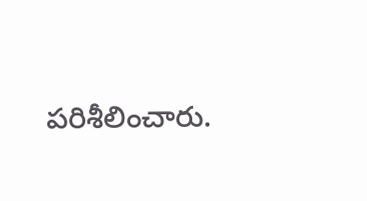పరిశీలించారు.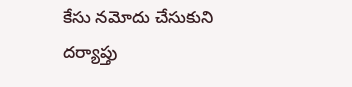కేసు నమోదు చేసుకుని దర్యాప్తు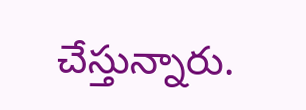చేస్తున్నారు.